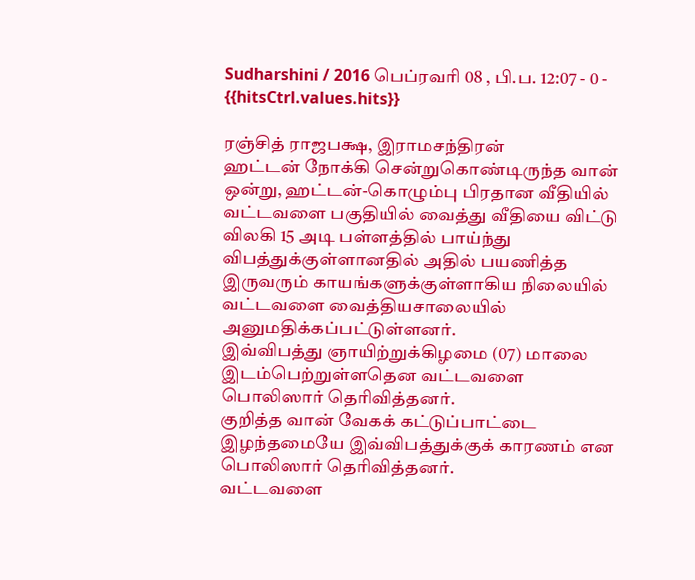Sudharshini / 2016 பெப்ரவரி 08 , பி.ப. 12:07 - 0 - {{hitsCtrl.values.hits}}

ரஞ்சித் ராஜபக்ஷ, இராமசந்திரன்
ஹட்டன் நோக்கி சென்றுகொண்டிருந்த வான் ஒன்று, ஹட்டன்-கொழும்பு பிரதான வீதியில் வட்டவளை பகுதியில் வைத்து வீதியை விட்டு விலகி 15 அடி பள்ளத்தில் பாய்ந்து விபத்துக்குள்ளானதில் அதில் பயணித்த இருவரும் காயங்களுக்குள்ளாகிய நிலையில் வட்டவளை வைத்தியசாலையில் அனுமதிக்கப்பட்டுள்ளனர்.
இவ்விபத்து ஞாயிற்றுக்கிழமை (07) மாலை இடம்பெற்றுள்ளதென வட்டவளை பொலிஸார் தெரிவித்தனர்.
குறித்த வான் வேகக் கட்டுப்பாட்டை இழந்தமையே இவ்விபத்துக்குக் காரணம் என பொலிஸார் தெரிவித்தனர்.
வட்டவளை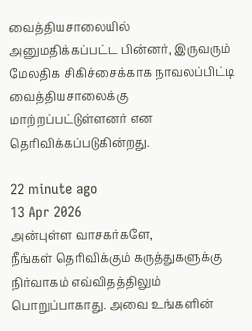வைத்தியசாலையில் அனுமதிக்கப்பட்ட பின்னர், இருவரும் மேலதிக சிகிச்சைக்காக நாவலப்பிட்டி வைத்தியசாலைக்கு மாற்றப்பட்டுள்ளனர் என தெரிவிக்கப்படுகின்றது.

22 minute ago
13 Apr 2026
அன்புள்ள வாசகர்களே,
நீங்கள் தெரிவிக்கும் கருத்துகளுக்கு நிர்வாகம் எவ்விதத்திலும் பொறுப்பாகாது. அவை உங்களின்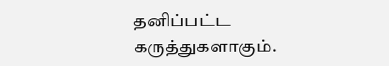தனிப்பட்ட கருத்துகளாகும்.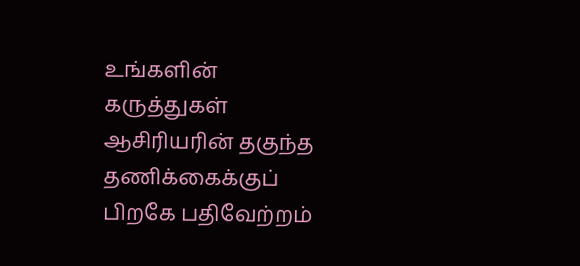உங்களின் கருத்துகள் ஆசிரியரின் தகுந்த தணிக்கைக்குப் பிறகே பதிவேற்றம்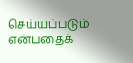செய்யப்படும் என்பதைக்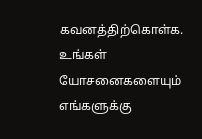கவனத்திற்கொள்க. உங்கள் யோசனைகளையும் எங்களுக்கு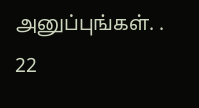அனுப்புங்கள். .
22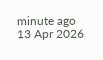minute ago
13 Apr 2026